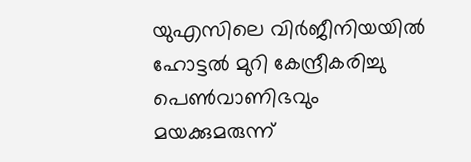യുഎസിലെ വിർജീനിയയിൽ ഹോട്ടൽ മുറി കേന്ദ്രീകരിച്ചു പെൺവാണിഭവും മയക്കുമരുന്ന്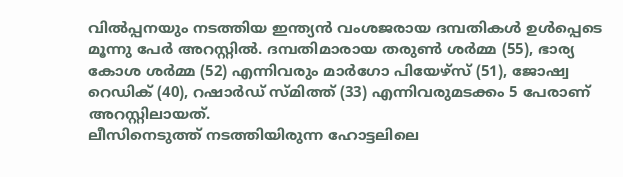വിൽപ്പനയും നടത്തിയ ഇന്ത്യൻ വംശജരായ ദമ്പതികൾ ഉൾപ്പെടെ മൂന്നു പേർ അറസ്റ്റിൽ. ദമ്പതിമാരായ തരുൺ ശർമ്മ (55), ഭാര്യ കോശ ശർമ്മ (52) എന്നിവരും മാർഗോ പിയേഴ്സ് (51), ജോഷ്വ റെഡിക് (40), റഷാർഡ് സ്മിത്ത് (33) എന്നിവരുമടക്കം 5 പേരാണ് അറസ്റ്റിലായത്.
ലീസിനെടുത്ത് നടത്തിയിരുന്ന ഹോട്ടലിലെ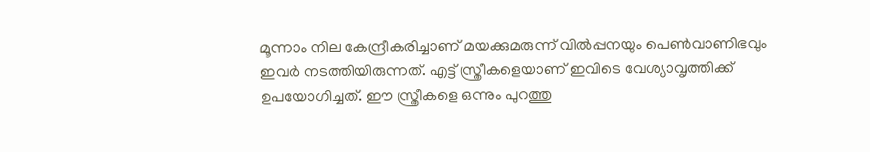മൂന്നാം നില കേന്ദ്രീകരിച്ചാണ് മയക്കുമരുന്ന് വിൽപ്പനയും പെൺവാണിഭവും ഇവർ നടത്തിയിരുന്നത്. എട്ട് സ്ത്രീകളെയാണ് ഇവിടെ വേശ്യാവൃത്തിക്ക് ഉപയോഗിച്ചത്. ഈ സ്ത്രീകളെ ഒന്നും പുറത്തു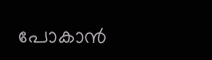പോകാൻ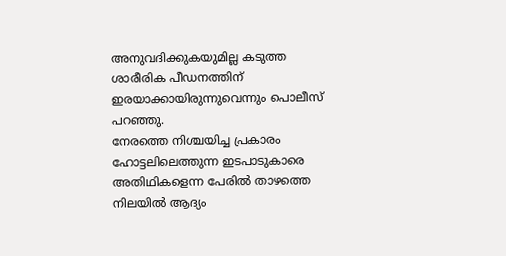അനുവദിക്കുകയുമില്ല കടുത്ത ശാരീരിക പീഡനത്തിന് ഇരയാക്കായിരുന്നുവെന്നും പൊലീസ് പറഞ്ഞു.
നേരത്തെ നിശ്ചയിച്ച പ്രകാരം ഹോട്ടലിലെത്തുന്ന ഇടപാടുകാരെ അതിഥികളെന്ന പേരിൽ താഴത്തെ നിലയിൽ ആദ്യം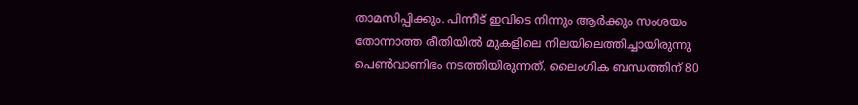താമസിപ്പിക്കും. പിന്നീട് ഇവിടെ നിന്നും ആർക്കും സംശയം തോന്നാത്ത രീതിയിൽ മുകളിലെ നിലയിലെത്തിച്ചായിരുന്നു പെൺവാണിഭം നടത്തിയിരുന്നത്. ലൈംഗിക ബന്ധത്തിന് 80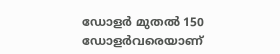ഡോളർ മുതൽ 150 ഡോളർവരെയാണ്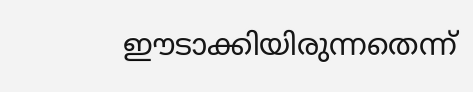ഈടാക്കിയിരുന്നതെന്ന്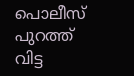പൊലീസ് പുറത്ത് വിട്ട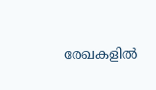രേഖകളിൽ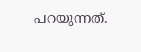പറയുന്നത്.